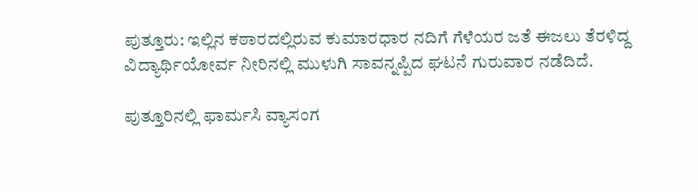ಪುತ್ತೂರು: ಇಲ್ಲಿನ ಕಠಾರದಲ್ಲಿರುವ ಕುಮಾರಧಾರ ನದಿಗೆ ಗೆಳೆಯರ ಜತೆ ಈಜಲು ತೆರಳಿದ್ದ ವಿದ್ಯಾರ್ಥಿಯೋರ್ವ ನೀರಿನಲ್ಲಿ ಮುಳುಗಿ ಸಾವನ್ನಪ್ಪಿದ ಘಟನೆ ಗುರುವಾರ ನಡೆದಿದೆ.

ಪುತ್ತೂರಿನಲ್ಲಿ ಫಾರ್ಮಸಿ ವ್ಯಾಸಂಗ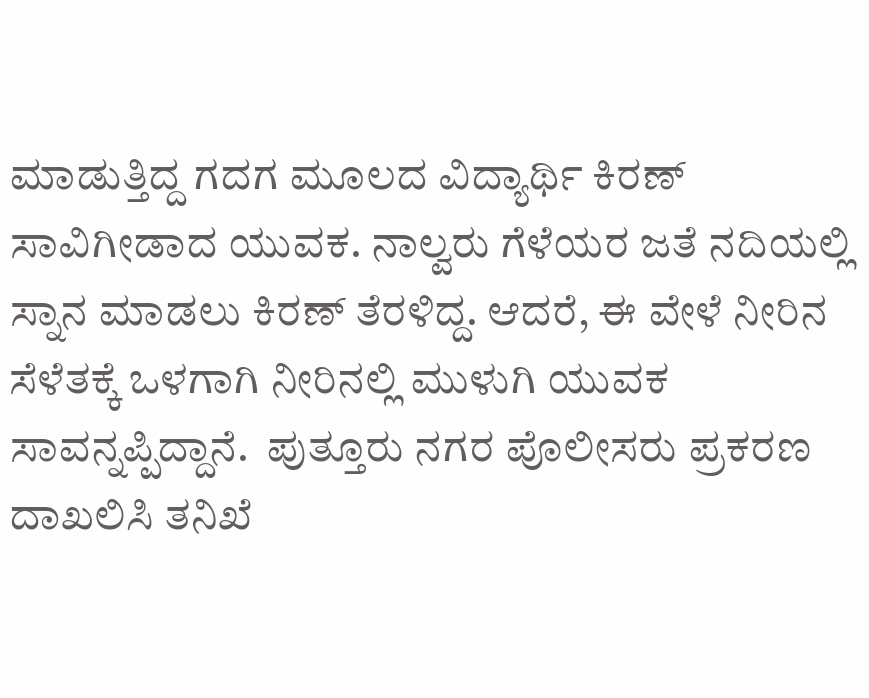ಮಾಡುತ್ತಿದ್ದ ಗದಗ ಮೂಲದ ವಿದ್ಯಾರ್ಥಿ ಕಿರಣ್ ಸಾವಿಗೀಡಾದ ಯುವಕ. ನಾಲ್ವರು ಗೆಳೆಯರ ಜತೆ ನದಿಯಲ್ಲಿ ಸ್ನಾನ ಮಾಡಲು ಕಿರಣ್ ತೆರಳಿದ್ದ. ಆದರೆ, ಈ ವೇಳೆ ನೀರಿನ ಸೆಳೆತಕ್ಕೆ ಒಳಗಾಗಿ ನೀರಿನಲ್ಲಿ ಮುಳುಗಿ ಯುವಕ ಸಾವನ್ನಪ್ಪಿದ್ದಾನೆ.  ಪುತ್ತೂರು ನಗರ ಪೊಲೀಸರು ಪ್ರಕರಣ ದಾಖಲಿಸಿ ತನಿಖೆ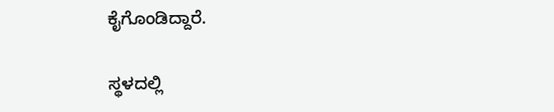ಕೈಗೊಂಡಿದ್ದಾರೆ.

ಸ್ಥಳದಲ್ಲಿ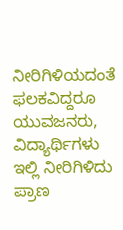ನೀರಿಗಿಳಿಯದಂತೆ ಫಲಕವಿದ್ದರೂ ಯುವಜನರು, ವಿದ್ಯಾರ್ಥಿಗಳು ಇಲ್ಲಿ ನೀರಿಗಿಳಿದು ಪ್ರಾಣ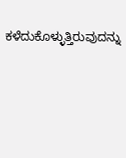ಕಳೆದುಕೊಳ್ಳುತ್ತಿರುವುದನ್ನು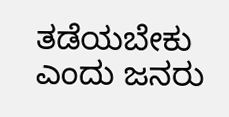ತಡೆಯಬೇಕು ಎಂದು ಜನರು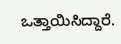ಒತ್ತಾಯಿಸಿದ್ದಾರೆ.